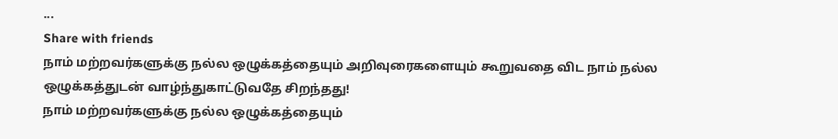...
Share with friends
நாம் மற்றவர்களுக்கு நல்ல ஒழுக்கத்தையும் அறிவுரைகளையும் கூறுவதை விட நாம் நல்ல ஒழுக்கத்துடன் வாழ்ந்துகாட்டுவதே சிறந்தது!
நாம் மற்றவர்களுக்கு நல்ல ஒழுக்கத்தையும்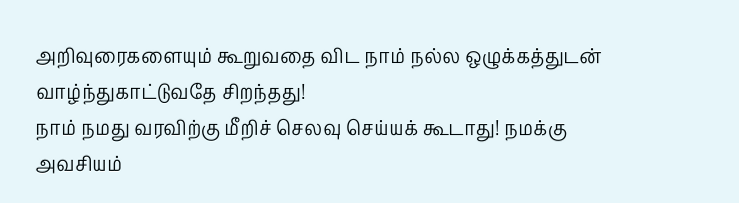அறிவுரைகளையும் கூறுவதை விட நாம் நல்ல ஒழுக்கத்துடன் வாழ்ந்துகாட்டுவதே சிறந்தது!
நாம் நமது வரவிற்கு மீறிச் செலவு செய்யக் கூடாது! நமக்கு அவசியம்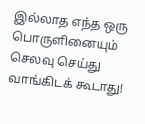இல்லாத எந்த ஒரு பொருளினையும் செலவு செய்து வாங்கிடக் கூடாது!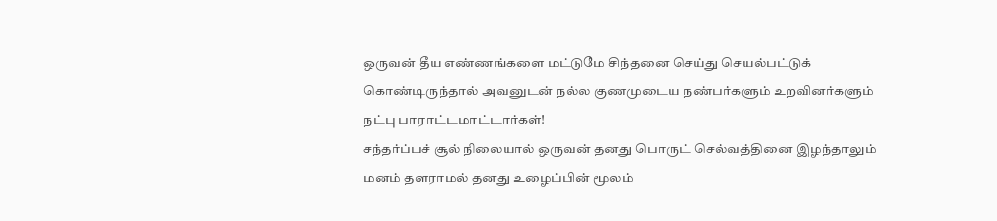ஒருவன் தீய எண்ணங்களை மட்டுமே சிந்தனை செய்து செயல்பட்டுக் கொண்டிருந்தால் அவனுடன் நல்ல குணமுடைய நண்பர்களும் உறவினர்களும் நட்பு பாராட்டமாட்டார்கள்!
சந்தர்ப்பச் சூல் நிலையால் ஒருவன் தனது பொருட் செல்வத்தினை இழந்தாலும் மனம் தளராமல் தனது உழைப்பின் மூலம்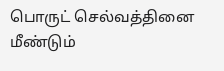பொருட் செல்வத்தினை மீண்டும்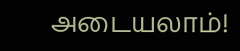அடையலாம்!